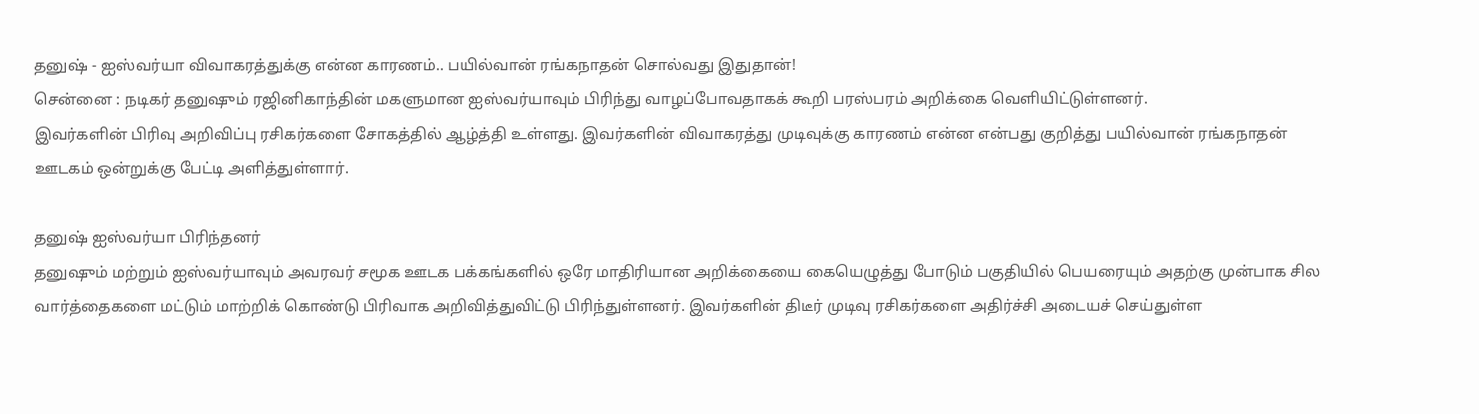தனுஷ் - ஐஸ்வர்யா விவாகரத்துக்கு என்ன காரணம்.. பயில்வான் ரங்கநாதன் சொல்வது இதுதான்!
சென்னை : நடிகர் தனுஷும் ரஜினிகாந்தின் மகளுமான ஐஸ்வர்யாவும் பிரிந்து வாழப்போவதாகக் கூறி பரஸ்பரம் அறிக்கை வெளியிட்டுள்ளனர்.
இவர்களின் பிரிவு அறிவிப்பு ரசிகர்களை சோகத்தில் ஆழ்த்தி உள்ளது. இவர்களின் விவாகரத்து முடிவுக்கு காரணம் என்ன என்பது குறித்து பயில்வான் ரங்கநாதன் ஊடகம் ஒன்றுக்கு பேட்டி அளித்துள்ளார்.

தனுஷ் ஐஸ்வர்யா பிரிந்தனர்
தனுஷும் மற்றும் ஐஸ்வர்யாவும் அவரவர் சமூக ஊடக பக்கங்களில் ஒரே மாதிரியான அறிக்கையை கையெழுத்து போடும் பகுதியில் பெயரையும் அதற்கு முன்பாக சில வார்த்தைகளை மட்டும் மாற்றிக் கொண்டு பிரிவாக அறிவித்துவிட்டு பிரிந்துள்ளனர். இவர்களின் திடீர் முடிவு ரசிகர்களை அதிர்ச்சி அடையச் செய்துள்ள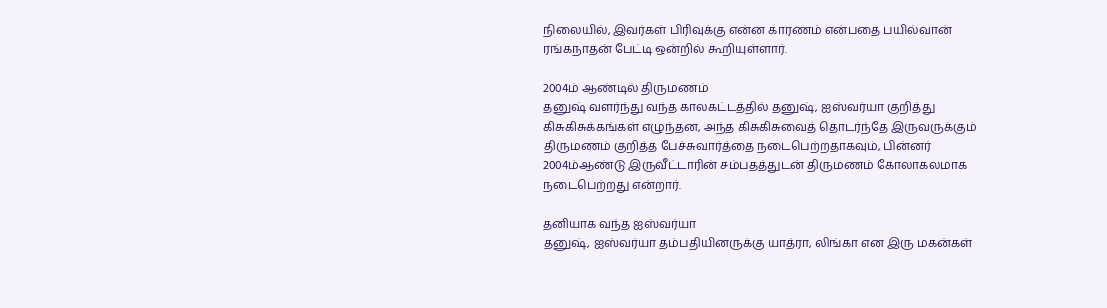நிலையில், இவர்கள் பிரிவுக்கு என்ன காரணம் என்பதை பயில்வான் ரங்கநாதன் பேட்டி ஒன்றில் கூறியுள்ளார்.

2004ம் ஆண்டில் திருமணம்
தனுஷ் வளர்ந்து வந்த காலகட்டத்தில் தனுஷ், ஐஸ்வர்யா குறித்து கிசுகிசுக்கங்கள் எழுந்தன, அந்த கிசுகிசுவைத் தொடர்ந்தே இருவருக்கும் திருமணம் குறித்த பேச்சுவார்த்தை நடைபெற்றதாகவும், பின்னர் 2004ம்ஆண்டு இருவீட்டாரின் சம்பதத்துடன் திருமணம் கோலாகலமாக நடைபெற்றது என்றார்.

தனியாக வந்த ஐஸ்வர்யா
தனுஷ், ஐஸ்வர்யா தம்பதியினருக்கு யாத்ரா, லிங்கா என இரு மகன்கள்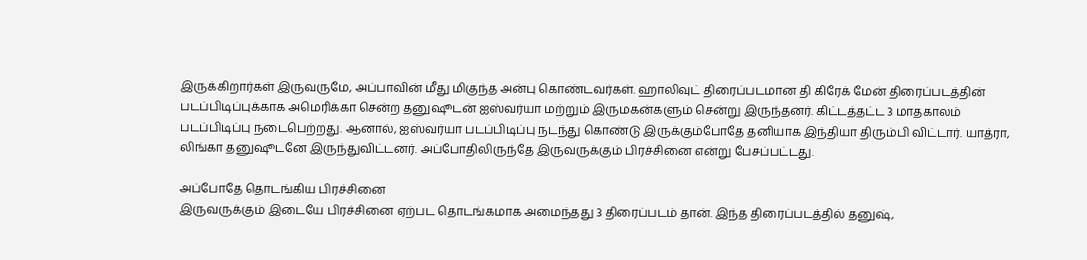இருக்கிறார்கள் இருவருமே, அப்பாவின் மீது மிகுந்த அன்பு கொண்டவர்கள். ஹாலிவுட் திரைப்படமான தி கிரேக் மேன் திரைப்படத்தின் படப்பிடிப்புக்காக அமெரிக்கா சென்ற தனுஷூடன் ஐஸ்வர்யா மற்றும் இருமகன்களும் சென்று இருந்தனர். கிட்டத்தட்ட 3 மாதகாலம் படப்பிடிப்பு நடைபெற்றது. ஆனால், ஐஸ்வர்யா படப்பிடிப்பு நடந்து கொண்டு இருக்கும்போதே தனியாக இந்தியா திரும்பி விட்டார். யாத்ரா, லிங்கா தனுஷூடனே இருந்துவிட்டனர். அப்போதிலிருந்தே இருவருக்கும் பிரச்சினை என்று பேசப்பட்டது.

அப்போதே தொடங்கிய பிரச்சினை
இருவருக்கும் இடையே பிரச்சினை ஏற்பட தொடங்கமாக அமைந்தது 3 திரைப்படம் தான். இந்த திரைப்படத்தில் தனுஷ்,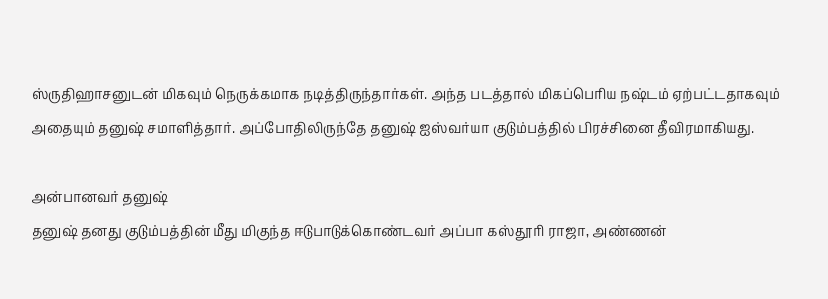ஸ்ருதிஹாசனுடன் மிகவும் நெருக்கமாக நடித்திருந்தார்கள். அந்த படத்தால் மிகப்பெரிய நஷ்டம் ஏற்பட்டதாகவும் அதையும் தனுஷ் சமாளித்தார். அப்போதிலிருந்தே தனுஷ் ஐஸ்வர்யா குடும்பத்தில் பிரச்சினை தீவிரமாகியது.

அன்பானவர் தனுஷ்
தனுஷ் தனது குடும்பத்தின் மீது மிகுந்த ஈடுபாடுக்கொண்டவர் அப்பா கஸ்தூரி ராஜா, அண்ணன்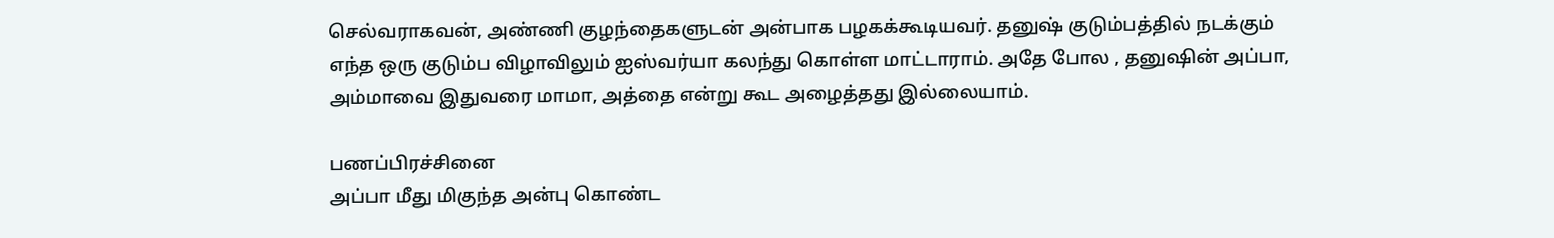செல்வராகவன், அண்ணி குழந்தைகளுடன் அன்பாக பழகக்கூடியவர். தனுஷ் குடும்பத்தில் நடக்கும் எந்த ஒரு குடும்ப விழாவிலும் ஐஸ்வர்யா கலந்து கொள்ள மாட்டாராம். அதே போல , தனுஷின் அப்பா, அம்மாவை இதுவரை மாமா, அத்தை என்று கூட அழைத்தது இல்லையாம்.

பணப்பிரச்சினை
அப்பா மீது மிகுந்த அன்பு கொண்ட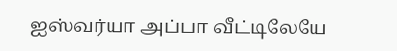ஐஸ்வர்யா அப்பா வீட்டிலேயே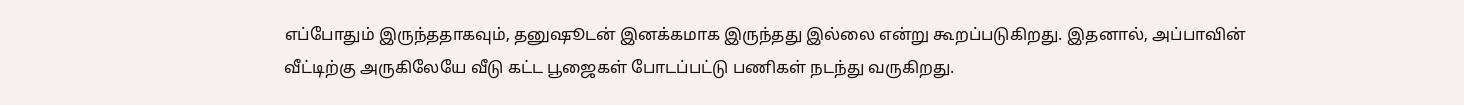எப்போதும் இருந்ததாகவும், தனுஷூடன் இனக்கமாக இருந்தது இல்லை என்று கூறப்படுகிறது. இதனால், அப்பாவின் வீட்டிற்கு அருகிலேயே வீடு கட்ட பூஜைகள் போடப்பட்டு பணிகள் நடந்து வருகிறது.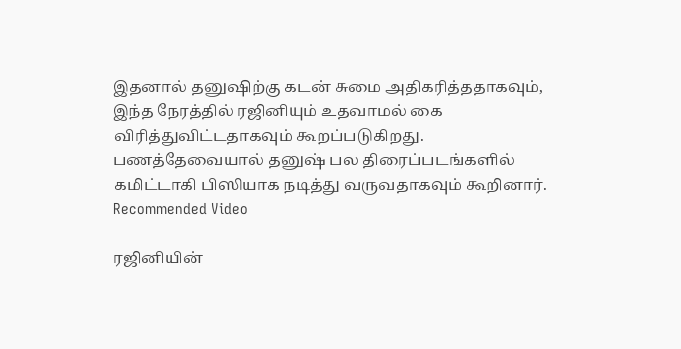இதனால் தனுஷிற்கு கடன் சுமை அதிகரித்ததாகவும், இந்த நேரத்தில் ரஜினியும் உதவாமல் கை விரித்துவிட்டதாகவும் கூறப்படுகிறது. பணத்தேவையால் தனுஷ் பல திரைப்படங்களில் கமிட்டாகி பிஸியாக நடித்து வருவதாகவும் கூறினார்.
Recommended Video

ரஜினியின்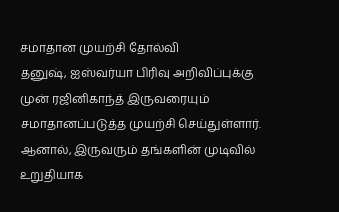சமாதான முயற்சி தோல்வி
தனுஷ், ஐஸ்வர்யா பிரிவு அறிவிப்புக்கு முன் ரஜினிகாந்த் இருவரையும் சமாதானப்படுத்த முயற்சி செய்துள்ளார். ஆனால், இருவரும் தங்களின் முடிவில் உறுதியாக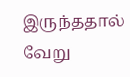இருந்ததால் வேறு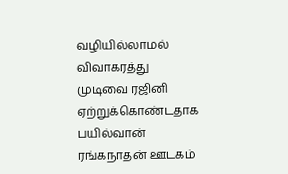வழியில்லாமல் விவாகரத்து முடிவை ரஜினி ஏற்றுக்கொண்டதாக பயில்வான் ரங்கநாதன் ஊடகம்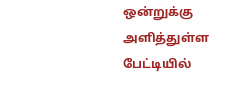ஒன்றுக்கு அளித்துள்ள பேட்டியில்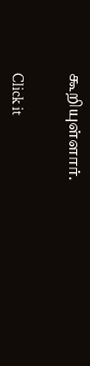கூறியுள்ளார்.


Click it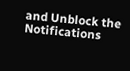and Unblock the Notifications